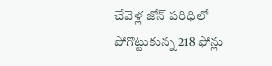చేవెళ్ల జోన్ పరిధిలో పోగొట్టుకున్న 218 ఫోన్లు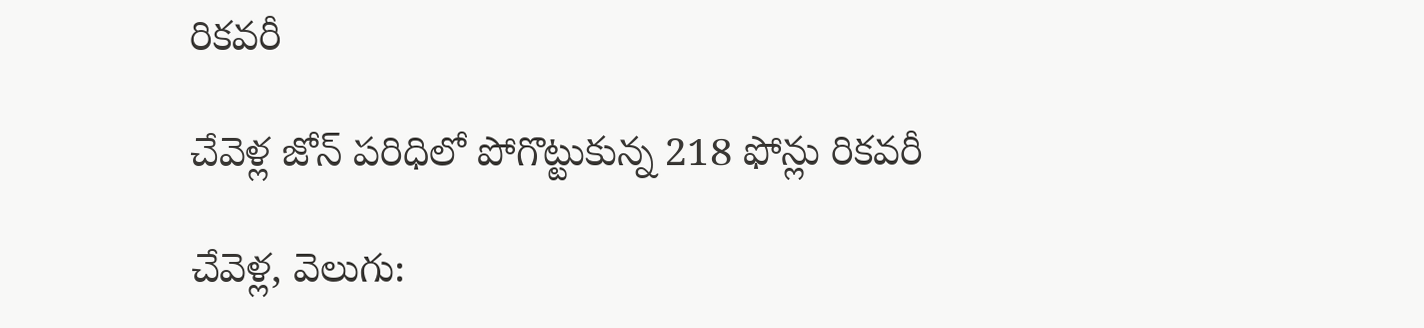రికవరీ

చేవెళ్ల జోన్ పరిధిలో పోగొట్టుకున్న 218 ఫోన్లు రికవరీ

చేవెళ్ల, వెలుగు: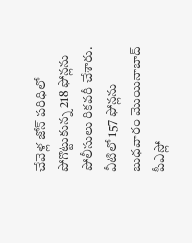చేవెళ్ల జోన్ పరిధిలో పోగొట్టుకున్న 218 ఫోన్లను పోలీసులు రికవరీ చేశారు. వీటిలో 157 ఫోన్లను బుధవారం మొయినాబాద్ పీఎస్లో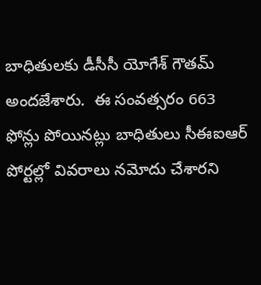బాధితులకు డీసీసీ యోగేశ్ గౌతమ్ అందజేశారు.  ఈ సంవత్సరం 663 ఫోన్లు పోయినట్లు బాధితులు సీఈఐఆర్ పోర్టల్లో వివరాలు నమోదు చేశారని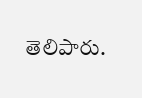తెలిపారు.